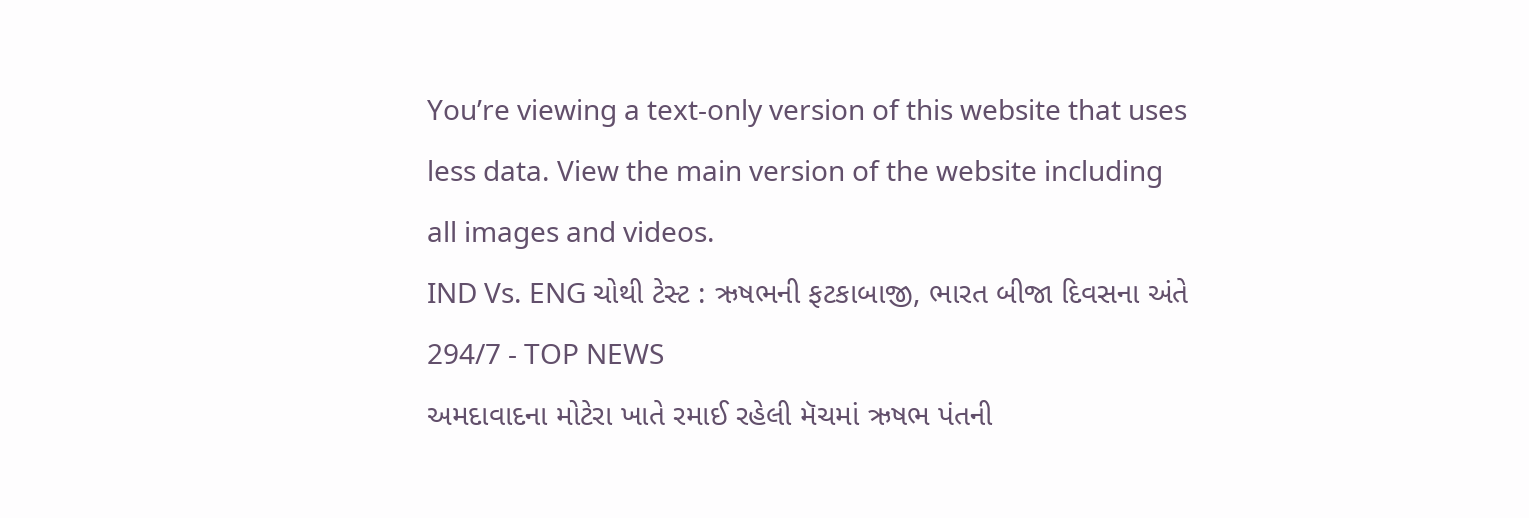You’re viewing a text-only version of this website that uses less data. View the main version of the website including all images and videos.
IND Vs. ENG ચોથી ટેસ્ટ : ઋષભની ફટકાબાજી, ભારત બીજા દિવસના અંતે 294/7 - TOP NEWS
અમદાવાદના મોટેરા ખાતે રમાઈ રહેલી મૅચમાં ઋષભ પંતની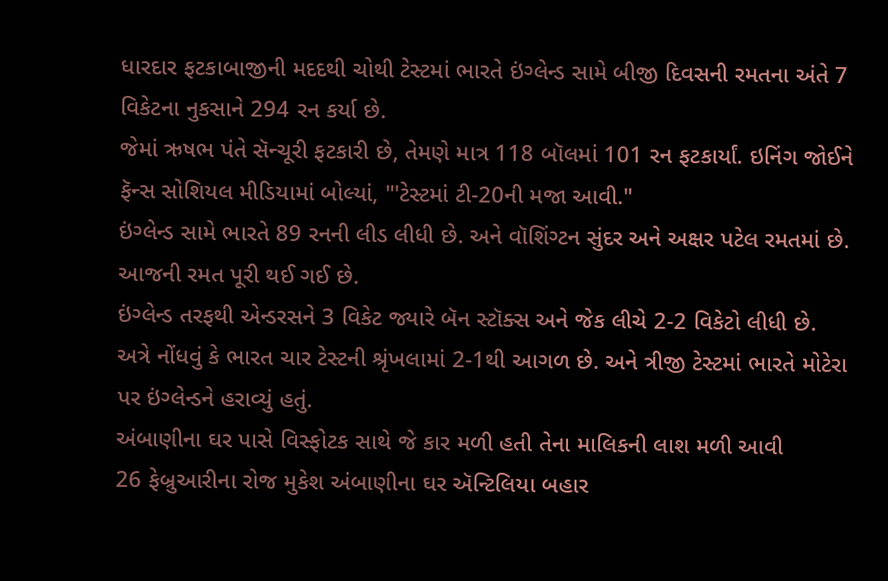ધારદાર ફટકાબાજીની મદદથી ચોથી ટેસ્ટમાં ભારતે ઇંગ્લેન્ડ સામે બીજી દિવસની રમતના અંતે 7 વિકેટના નુકસાને 294 રન કર્યા છે.
જેમાં ઋષભ પંતે સૅન્ચૂરી ફટકારી છે, તેમણે માત્ર 118 બૉલમાં 101 રન ફટકાર્યાં. ઇનિંગ જોઈને ફૅન્સ સોશિયલ મીડિયામાં બોલ્યાં, "'ટેસ્ટમાં ટી-20ની મજા આવી."
ઇંગ્લેન્ડ સામે ભારતે 89 રનની લીડ લીધી છે. અને વૉશિંગ્ટન સુંદર અને અક્ષર પટેલ રમતમાં છે. આજની રમત પૂરી થઈ ગઈ છે.
ઇંગ્લેન્ડ તરફથી એન્ડરસને 3 વિકેટ જ્યારે બૅન સ્ટૉક્સ અને જેક લીચે 2-2 વિકેટો લીધી છે.
અત્રે નોંધવું કે ભારત ચાર ટેસ્ટની શ્રૃંખલામાં 2-1થી આગળ છે. અને ત્રીજી ટેસ્ટમાં ભારતે મોટેરા પર ઇંગ્લેન્ડને હરાવ્યું હતું.
અંબાણીના ઘર પાસે વિસ્ફોટક સાથે જે કાર મળી હતી તેના માલિકની લાશ મળી આવી
26 ફેબ્રુઆરીના રોજ મુકેશ અંબાણીના ઘર ઍન્ટિલિયા બહાર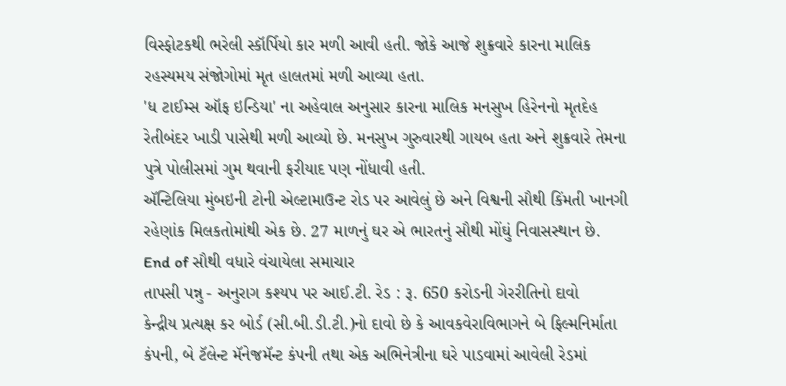વિસ્ફોટકથી ભરેલી સ્કૉર્પિયો કાર મળી આવી હતી. જોકે આજે શુક્રવારે કારના માલિક રહસ્યમય સંજોગોમાં મૃત હાલતમાં મળી આવ્યા હતા.
'ધ ટાઈમ્સ ઑફ ઇન્ડિયા' ના અહેવાલ અનુસાર કારના માલિક મનસુખ હિરેનનો મૃતદેહ રેતીબંદર ખાડી પાસેથી મળી આવ્યો છે. મનસુખ ગુરુવારથી ગાયબ હતા અને શુક્રવારે તેમના પુત્રે પોલીસમાં ગુમ થવાની ફરીયાદ પણ નોંધાવી હતી.
ઍન્ટિલિયા મુંબઇની ટોની એલ્ટામાઉન્ટ રોડ પર આવેલું છે અને વિશ્વની સૌથી કિંમતી ખાનગી રહેણાંક મિલકતોમાંથી એક છે. 27 માળનું ઘર એ ભારતનું સૌથી મોંઘું નિવાસસ્થાન છે.
End of સૌથી વધારે વંચાયેલા સમાચાર
તાપસી પન્નુ - અનુરાગ કશ્યપ પર આઈ.ટી. રેડ : રૂ. 650 કરોડની ગેરરીતિનો દાવો
કેન્દ્રીય પ્રત્યક્ષ કર બોર્ડ (સી.બી.ડી.ટી.)નો દાવો છે કે આવકવેરાવિભાગને બે ફિલ્મનિર્માતા કંપની, બે ટૅલેન્ટ મૅનેજમૅન્ટ કંપની તથા એક અભિનેત્રીના ઘરે પાડવામાં આવેલી રેડમાં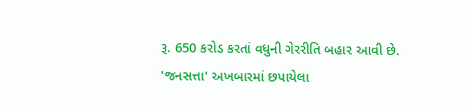રૂ. 650 કરોડ કરતાં વધુની ગેરરીતિ બહાર આવી છે.
'જનસત્તા' અખબારમાં છપાયેલા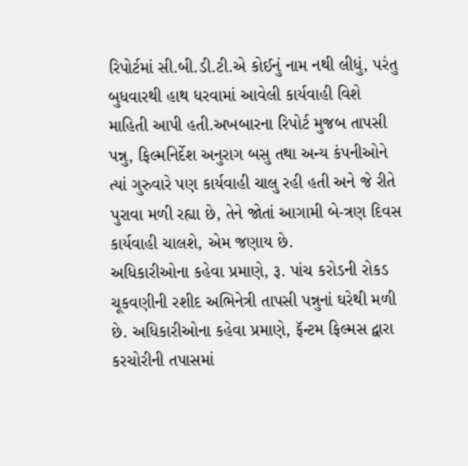રિપોર્ટમાં સી.બી.ડી.ટી.એ કોઈનું નામ નથી લીધું, પરંતુ બુધવારથી હાથ ધરવામાં આવેલી કાર્યવાહી વિશે માહિતી આપી હતી.અખબારના રિપોર્ટ મુજબ તાપસી પન્નુ, ફિલ્મનિર્દેશ અનુરાગ બસુ તથા અન્ય કંપનીઓને ત્યાં ગુરુવારે પણ કાર્યવાહી ચાલુ રહી હતી અને જે રીતે પુરાવા મળી રહ્યા છે, તેને જોતાં આગામી બે-ત્રણ દિવસ કાર્યવાહી ચાલશે, એમ જણાય છે.
અધિકારીઓના કહેવા પ્રમાણે, રૂ. પાંચ કરોડની રોકડ ચૂકવણીની રશીદ અભિનેત્રી તાપસી પન્નુનાં ઘરેથી મળી છે. અધિકારીઓના કહેવા પ્રમાણે, ફૅન્ટમ ફિલ્મસ દ્વારા કરચોરીની તપાસમાં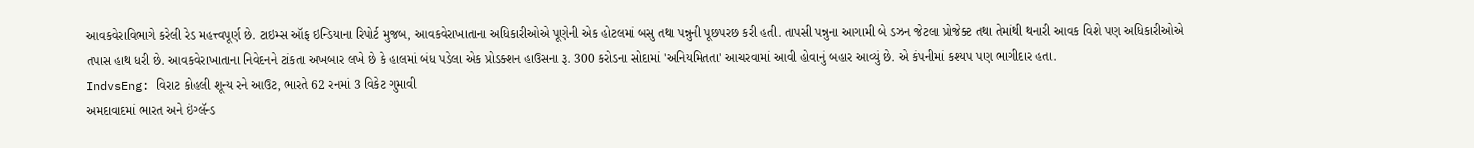આવકવેરાવિભાગે કરેલી રેડ મહત્ત્વપૂર્ણ છે. ટાઇમ્સ ઑફ ઇન્ડિયાના રિપોર્ટ મુજબ, આવકવેરાખાતાના અધિકારીઓએ પૂણેની એક હોટલમાં બસુ તથા પન્નુની પૂછપરછ કરી હતી. તાપસી પન્નુના આગામી બે ડઝન જેટલા પ્રોજેક્ટ તથા તેમાંથી થનારી આવક વિશે પણ અધિકારીઓએ તપાસ હાથ ધરી છે. આવકવેરાખાતાના નિવેદનને ટાંકતા અખબાર લખે છે કે હાલમાં બંધ પડેલા એક પ્રોડક્શન હાઉસના રૂ. 300 કરોડના સોદામાં 'અનિયમિતતા' આચરવામાં આવી હોવાનું બહાર આવ્યું છે. એ કંપનીમાં કશ્યપ પણ ભાગીદાર હતા.
IndvsEng: વિરાટ કોહલી શૂન્ય રને આઉટ, ભારતે 62 રનમાં 3 વિકેટ ગુમાવી
અમદાવાદમાં ભારત અને ઇંગ્લૅન્ડ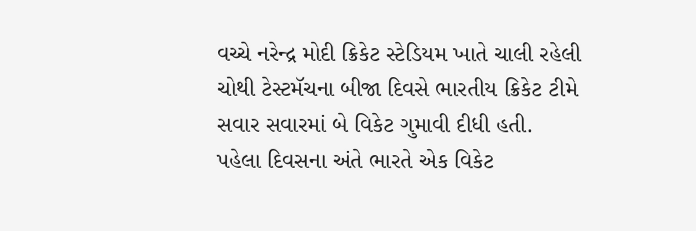વચ્ચે નરેન્દ્ર મોદી ક્રિકેટ સ્ટેડિયમ ખાતે ચાલી રહેલી ચોથી ટેસ્ટમૅચના બીજા દિવસે ભારતીય ક્રિકેટ ટીમે સવાર સવારમાં બે વિકેટ ગુમાવી દીધી હતી.
પહેલા દિવસના અંતે ભારતે એક વિકેટ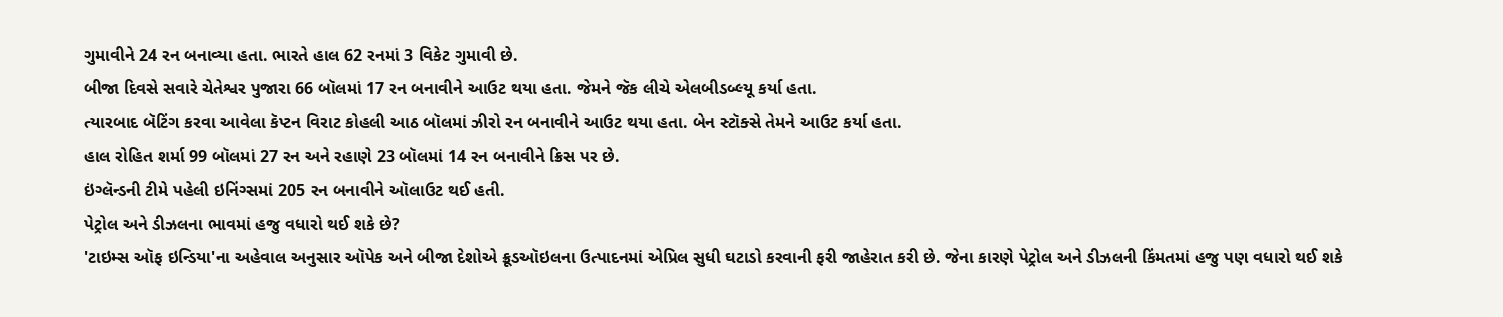ગુમાવીને 24 રન બનાવ્યા હતા. ભારતે હાલ 62 રનમાં 3 વિકેટ ગુમાવી છે.
બીજા દિવસે સવારે ચેતેશ્વર પુજારા 66 બૉલમાં 17 રન બનાવીને આઉટ થયા હતા. જેમને જૅક લીચે એલબીડબ્લ્યૂ કર્યા હતા.
ત્યારબાદ બૅટિંગ કરવા આવેલા કૅપ્ટન વિરાટ કોહલી આઠ બૉલમાં ઝીરો રન બનાવીને આઉટ થયા હતા. બેન સ્ટૉક્સે તેમને આઉટ કર્યા હતા.
હાલ રોહિત શર્મા 99 બૉલમાં 27 રન અને રહાણે 23 બૉલમાં 14 રન બનાવીને ક્રિસ પર છે.
ઇંગ્લૅન્ડની ટીમે પહેલી ઇનિંગ્સમાં 205 રન બનાવીને ઑલાઉટ થઈ હતી.
પેટ્રોલ અને ડીઝલના ભાવમાં હજુ વધારો થઈ શકે છે?
'ટાઇમ્સ ઑફ ઇન્ડિયા'ના અહેવાલ અનુસાર ઑપેક અને બીજા દેશોએ ક્રૂડઑઇલના ઉત્પાદનમાં એપ્રિલ સુધી ઘટાડો કરવાની ફરી જાહેરાત કરી છે. જેના કારણે પેટ્રોલ અને ડીઝલની કિંમતમાં હજુ પણ વધારો થઈ શકે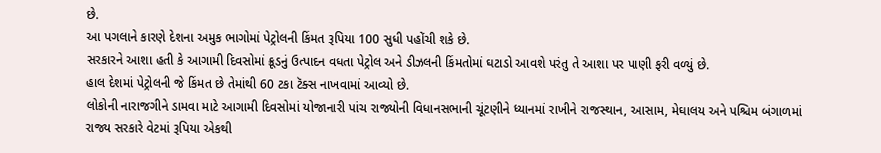છે.
આ પગલાને કારણે દેશના અમુક ભાગોમાં પેટ્રોલની કિંમત રૂપિયા 100 સુધી પહોંચી શકે છે.
સરકારને આશા હતી કે આગામી દિવસોમાં ક્રૂડનું ઉત્પાદન વધતા પેટ્રોલ અને ડીઝલની કિંમતોમાં ઘટાડો આવશે પરંતુ તે આશા પર પાણી ફરી વળ્યું છે.
હાલ દેશમાં પેટ્રોલની જે કિંમત છે તેમાંથી 60 ટકા ટૅક્સ નાખવામાં આવ્યો છે.
લોકોની નારાજગીને ડામવા માટે આગામી દિવસોમાં યોજાનારી પાંચ રાજ્યોની વિધાનસભાની ચૂંટણીને ધ્યાનમાં રાખીને રાજસ્થાન, આસામ, મેઘાલય અને પશ્ચિમ બંગાળમાં રાજ્ય સરકારે વેટમાં રૂપિયા એકથી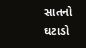સાતનો ઘટાડો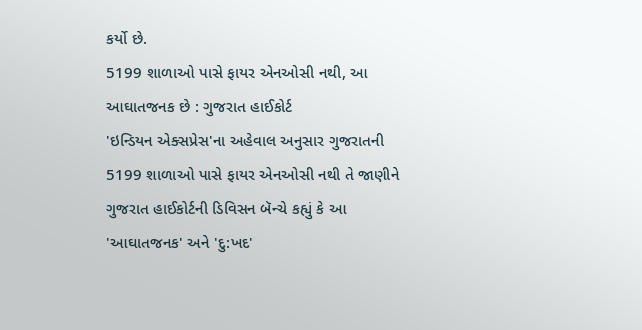કર્યો છે.
5199 શાળાઓ પાસે ફાયર એનઓસી નથી, આ આઘાતજનક છે : ગુજરાત હાઈકોર્ટ
'ઇન્ડિયન એક્સપ્રેસ'ના અહેવાલ અનુસાર ગુજરાતની 5199 શાળાઓ પાસે ફાયર એનઓસી નથી તે જાણીને ગુજરાત હાઈકોર્ટની ડિવિસન બૅન્ચે કહ્યું કે આ 'આઘાતજનક' અને 'દુ:ખદ'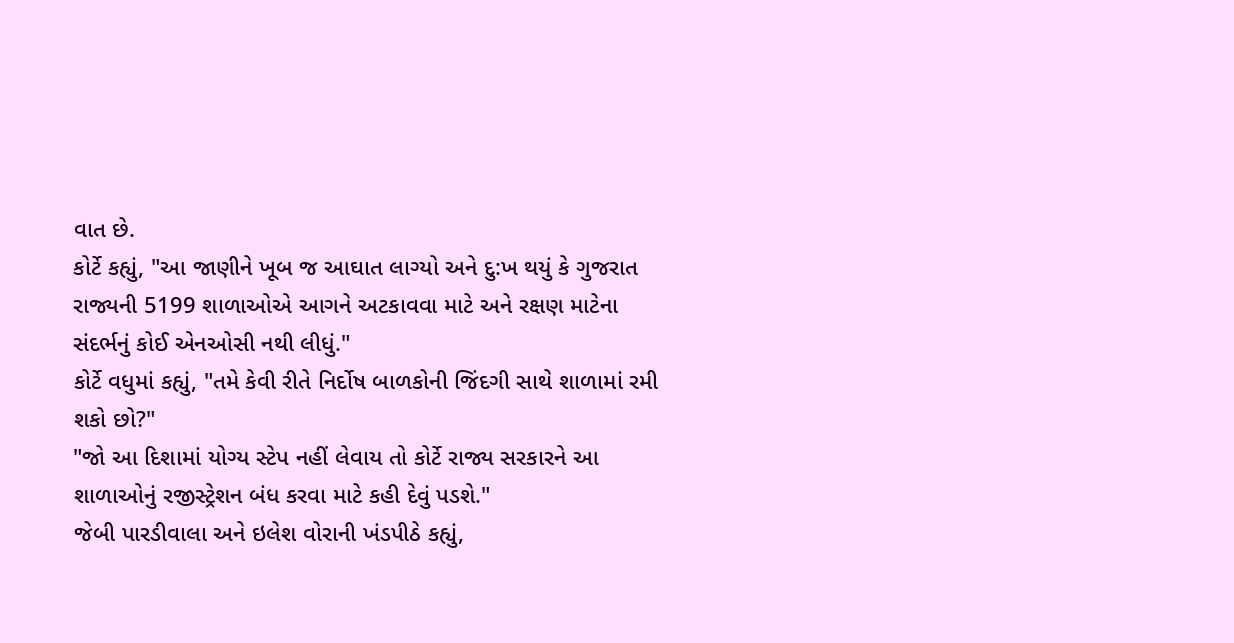વાત છે.
કોર્ટે કહ્યું, "આ જાણીને ખૂબ જ આઘાત લાગ્યો અને દુ:ખ થયું કે ગુજરાત રાજ્યની 5199 શાળાઓએ આગને અટકાવવા માટે અને રક્ષણ માટેના સંદર્ભનું કોઈ એનઓસી નથી લીધું."
કોર્ટે વધુમાં કહ્યું, "તમે કેવી રીતે નિર્દોષ બાળકોની જિંદગી સાથે શાળામાં રમી શકો છો?"
"જો આ દિશામાં યોગ્ય સ્ટેપ નહીં લેવાય તો કોર્ટે રાજ્ય સરકારને આ શાળાઓનું રજીસ્ટ્રેશન બંધ કરવા માટે કહી દેવું પડશે."
જેબી પારડીવાલા અને ઇલેશ વોરાની ખંડપીઠે કહ્યું,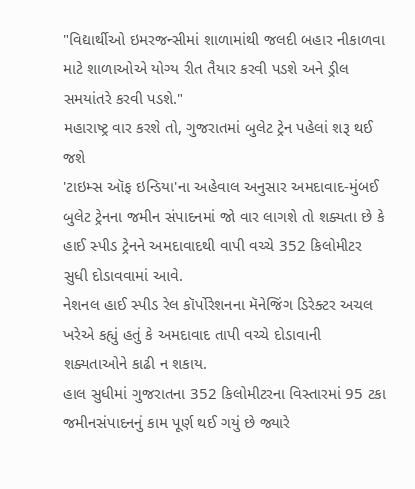"વિદ્યાર્થીઓ ઇમરજન્સીમાં શાળામાંથી જલદી બહાર નીકાળવા માટે શાળાઓએ યોગ્ય રીત તૈયાર કરવી પડશે અને ડ્રીલ સમયાંતરે કરવી પડશે."
મહારાષ્ટ્ર વાર કરશે તો, ગુજરાતમાં બુલેટ ટ્રેન પહેલાં શરૂ થઈ જશે
'ટાઇમ્સ ઑફ ઇન્ડિયા'ના અહેવાલ અનુસાર અમદાવાદ-મુંબઈ બુલેટ ટ્રેનના જમીન સંપાદનમાં જો વાર લાગશે તો શક્યતા છે કે હાઈ સ્પીડ ટ્રેનને અમદાવાદથી વાપી વચ્ચે 352 કિલોમીટર સુધી દોડાવવામાં આવે.
નેશનલ હાઈ સ્પીડ રેલ કૉર્પોરેશનના મૅનેજિંગ ડિરેક્ટર અચલ ખરેએ કહ્યું હતું કે અમદાવાદ તાપી વચ્ચે દોડાવાની શક્યતાઓને કાઢી ન શકાય.
હાલ સુધીમાં ગુજરાતના 352 કિલોમીટરના વિસ્તારમાં 95 ટકા જમીનસંપાદનનું કામ પૂર્ણ થઈ ગયું છે જ્યારે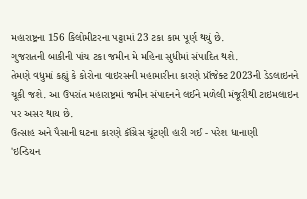મહારાષ્ટ્રના 156 કિલોમીટરના પટ્ટામાં 23 ટકા કામ પૂર્ણ થયું છે.
ગુજરાતની બાકીની પાંચ ટકા જમીન મે મહિના સુધીમાં સંપાદિત થશે.
તેમણે વધુમાં કહ્યું કે કોરોના વાઇરસની મહામારીના કારણે પ્રૉજેક્ટ 2023ની ડેડલાઇનને ચૂકી જશે. આ ઉપરાંત મહારાષ્ટ્રમાં જમીન સંપાદનને લઈને મળેલી મંજૂરીથી ટાઇમલાઇન પર અસર થાય છે.
ઉત્સાહ અને પૈસાની ઘટના કારણે કૉંગ્રેસ ચૂંટણી હારી ગઈ - પરેશ ધાનાણી
'ઇન્ડિયન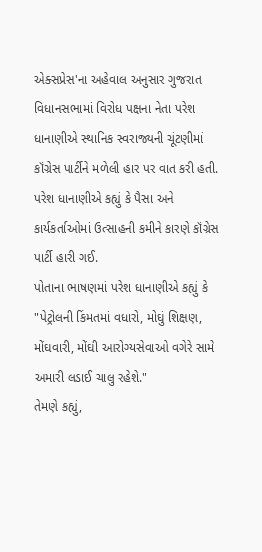એક્સપ્રેસ'ના અહેવાલ અનુસાર ગુજરાત વિધાનસભામાં વિરોધ પક્ષના નેતા પરેશ ધાનાણીએ સ્થાનિક સ્વરાજ્યની ચૂંટણીમાં કૉંગ્રેસ પાર્ટીને મળેલી હાર પર વાત કરી હતી.
પરેશ ધાનાણીએ કહ્યું કે પૈસા અને કાર્યકર્તાઓમાં ઉત્સાહની કમીને કારણે કૉંગ્રેસ પાર્ટી હારી ગઈ.
પોતાના ભાષણમાં પરેશ ધાનાણીએ કહ્યું કે "પેટ્રોલની કિંમતમાં વધારો, મોઘું શિક્ષણ, મોંઘવારી, મોંઘી આરોગ્યસેવાઓ વગેરે સામે અમારી લડાઈ ચાલુ રહેશે."
તેમણે કહ્યું,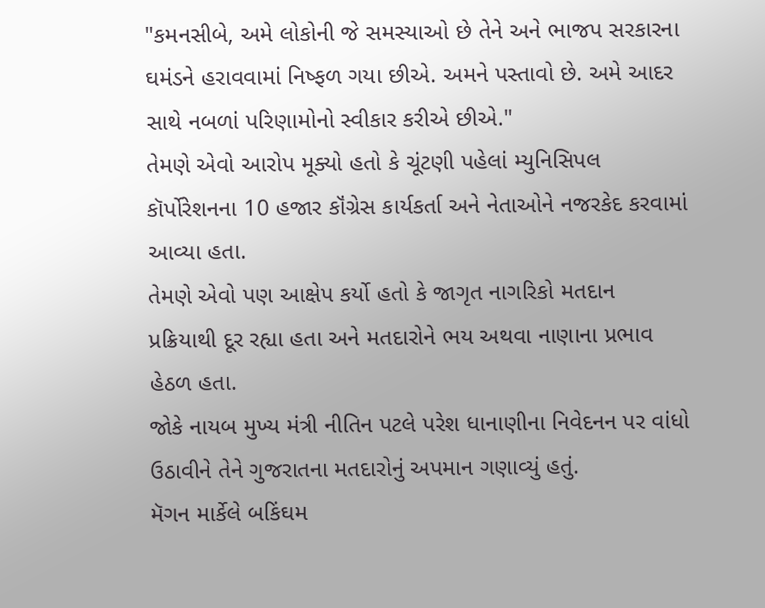"કમનસીબે, અમે લોકોની જે સમસ્યાઓ છે તેને અને ભાજપ સરકારના ઘમંડને હરાવવામાં નિષ્ફળ ગયા છીએ. અમને પસ્તાવો છે. અમે આદર સાથે નબળાં પરિણામોનો સ્વીકાર કરીએ છીએ."
તેમણે એવો આરોપ મૂક્યો હતો કે ચૂંટણી પહેલાં મ્યુનિસિપલ કૉર્પોરેશનના 10 હજાર કૉંગ્રેસ કાર્યકર્તા અને નેતાઓને નજરકેદ કરવામાં આવ્યા હતા.
તેમણે એવો પણ આક્ષેપ કર્યો હતો કે જાગૃત નાગરિકો મતદાન પ્રક્રિયાથી દૂર રહ્યા હતા અને મતદારોને ભય અથવા નાણાના પ્રભાવ હેઠળ હતા.
જોકે નાયબ મુખ્ય મંત્રી નીતિન પટલે પરેશ ધાનાણીના નિવેદનન પર વાંધો ઉઠાવીને તેને ગુજરાતના મતદારોનું અપમાન ગણાવ્યું હતું.
મૅગન માર્કેલે બકિંઘમ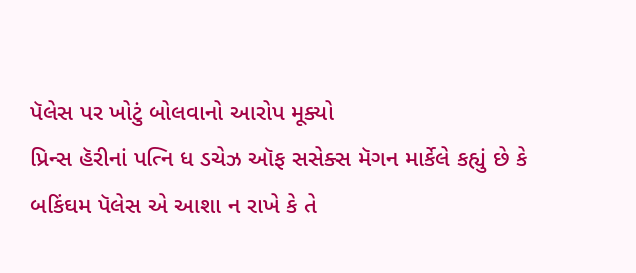પૅલેસ પર ખોટું બોલવાનો આરોપ મૂક્યો
પ્રિન્સ હૅરીનાં પત્નિ ધ ડચેઝ ઑફ સસેક્સ મૅગન માર્કેલે કહ્યું છે કે બકિંઘમ પૅલેસ એ આશા ન રાખે કે તે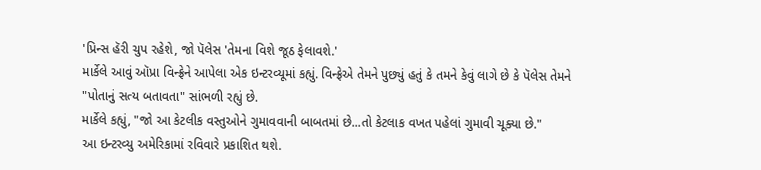'પ્રિન્સ હૅરી ચુપ રહેશે, જો પૅલેસ 'તેમના વિશે જૂઠ ફેલાવશે.'
માર્કેલે આવું ઑપ્રા વિન્ફ્રેને આપેલા એક ઇન્ટરવ્યૂમાં કહ્યું. વિન્ફ્રેએ તેમને પુછ્યું હતું કે તમને કેવું લાગે છે કે પૅલેસ તેમને "પોતાનું સત્ય બતાવતા" સાંભળી રહ્યું છે.
માર્કેલે કહ્યું, "જો આ કેટલીક વસ્તુઓને ગુમાવવાની બાબતમાં છે...તો કેટલાક વખત પહેલાં ગુમાવી ચૂક્યા છે."
આ ઇન્ટરવ્યુ અમેરિકામાં રવિવારે પ્રકાશિત થશે.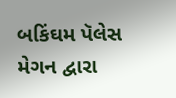બકિંઘમ પૅલેસ મેગન દ્વારા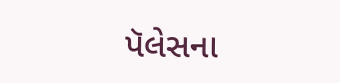પૅલેસના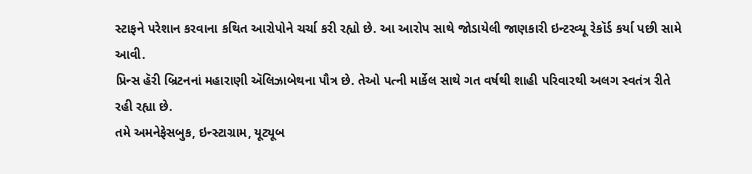સ્ટાફને પરેશાન કરવાના કથિત આરોપોને ચર્ચા કરી રહ્યો છે. આ આરોપ સાથે જોડાયેલી જાણકારી ઇન્ટરવ્યૂ રેકૉર્ડ કર્યા પછી સામે આવી.
પ્રિન્સ હૅરી બ્રિટનનાં મહારાણી ઍલિઝાબેથના પૌત્ર છે. તેઓ પત્ની માર્કેલ સાથે ગત વર્ષથી શાહી પરિવારથી અલગ સ્વતંત્ર રીતે રહી રહ્યા છે.
તમે અમનેફેસબુક, ઇન્સ્ટાગ્રામ, યૂટ્યૂબ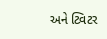અને ટ્વિટર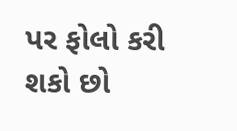પર ફોલો કરી શકો છો